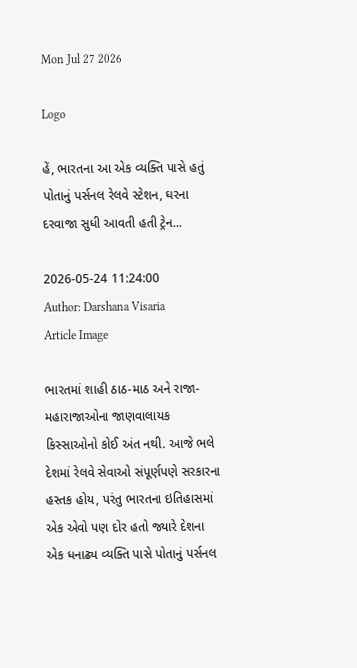Mon Jul 27 2026

Logo

હેં, ભારતના આ એક વ્યક્તિ પાસે હતું પોતાનું પર્સનલ રેલવે સ્ટેશન, ઘરના દરવાજા સુધી આવતી હતી ટ્રેન...

2026-05-24 11:24:00
Author: Darshana Visaria
Article Image

ભારતમાં શાહી ઠાઠ-માઠ અને રાજા-મહારાજાઓના જાણવાલાયક કિસ્સાઓનો કોઈ અંત નથી. આજે ભલે દેશમાં રેલવે સેવાઓ સંપૂર્ણપણે સરકારના હસ્તક હોય, પરંતુ ભારતના ઇતિહાસમાં એક એવો પણ દોર હતો જ્યારે દેશના એક ધનાઢ્ય વ્યક્તિ પાસે પોતાનું પર્સનલ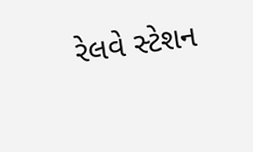રેલવે સ્ટેશન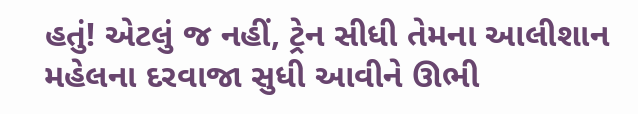હતું! એટલું જ નહીં, ટ્રેન સીધી તેમના આલીશાન મહેલના દરવાજા સુધી આવીને ઊભી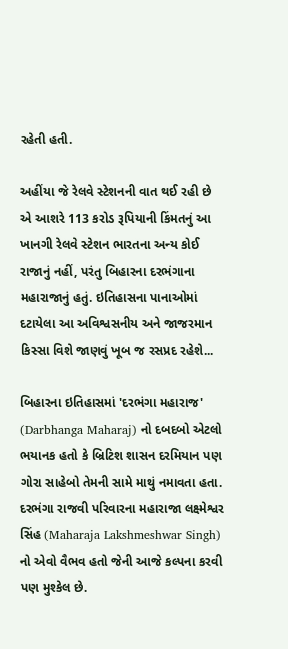રહેતી હતી.

અહીંયા જે રેલવે સ્ટેશનની વાત થઈ રહી છે એ આશરે 113 કરોડ રૂપિયાની કિંમતનું આ ખાનગી રેલવે સ્ટેશન ભારતના અન્ય કોઈ રાજાનું નહીં, પરંતુ બિહારના દરભંગાના મહારાજાનું હતું. ઇતિહાસના પાનાઓમાં દટાયેલા આ અવિશ્વસનીય અને જાજરમાન કિસ્સા વિશે જાણવું ખૂબ જ રસપ્રદ રહેશે...

બિહારના ઇતિહાસમાં 'દરભંગા મહારાજ' (Darbhanga Maharaj) નો દબદબો એટલો ભયાનક હતો કે બ્રિટિશ શાસન દરમિયાન પણ ગોરા સાહેબો તેમની સામે માથું નમાવતા હતા. દરભંગા રાજવી પરિવારના મહારાજા લક્ષ્મેશ્વર સિંહ (Maharaja Lakshmeshwar Singh) નો એવો વૈભવ હતો જેની આજે કલ્પના કરવી પણ મુશ્કેલ છે.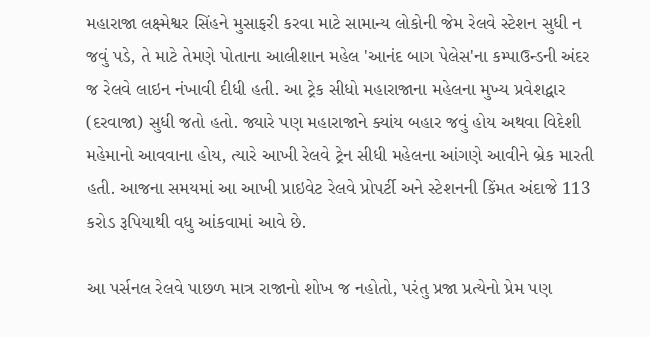મહારાજા લક્ષ્મેશ્વર સિંહને મુસાફરી કરવા માટે સામાન્ય લોકોની જેમ રેલવે સ્ટેશન સુધી ન જવું પડે, તે માટે તેમણે પોતાના આલીશાન મહેલ 'આનંદ બાગ પેલેસ'ના કમ્પાઉન્ડની અંદર જ રેલવે લાઇન નંખાવી દીધી હતી. આ ટ્રેક સીધો મહારાજાના મહેલના મુખ્ય પ્રવેશદ્વાર (દરવાજા) સુધી જતો હતો. જ્યારે પણ મહારાજાને ક્યાંય બહાર જવું હોય અથવા વિદેશી મહેમાનો આવવાના હોય, ત્યારે આખી રેલવે ટ્રેન સીધી મહેલના આંગણે આવીને બ્રેક મારતી હતી. આજના સમયમાં આ આખી પ્રાઇવેટ રેલવે પ્રોપર્ટી અને સ્ટેશનની કિંમત અંદાજે 113 કરોડ રૂપિયાથી વધુ આંકવામાં આવે છે.

આ પર્સનલ રેલવે પાછળ માત્ર રાજાનો શોખ જ નહોતો, પરંતુ પ્રજા પ્રત્યેનો પ્રેમ પણ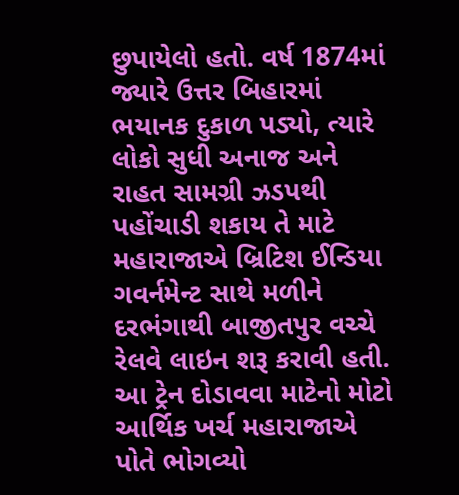છુપાયેલો હતો. વર્ષ 1874માં જ્યારે ઉત્તર બિહારમાં ભયાનક દુકાળ પડ્યો, ત્યારે લોકો સુધી અનાજ અને રાહત સામગ્રી ઝડપથી પહોંચાડી શકાય તે માટે મહારાજાએ બ્રિટિશ ઈન્ડિયા ગવર્નમેન્ટ સાથે મળીને દરભંગાથી બાજીતપુર વચ્ચે રેલવે લાઇન શરૂ કરાવી હતી. આ ટ્રેન દોડાવવા માટેનો મોટો આર્થિક ખર્ચ મહારાજાએ પોતે ભોગવ્યો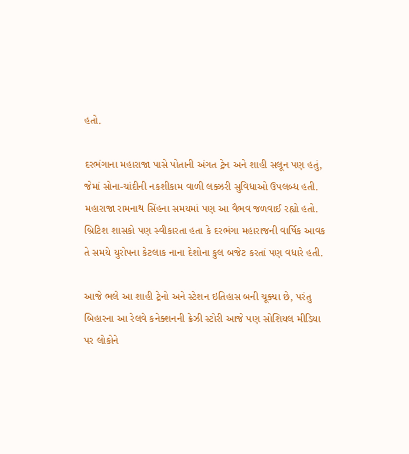હતો.

દરભંગાના મહારાજા પાસે પોતાની અંગત ટ્રેન અને શાહી સલૂન પણ હતું, જેમાં સોના-ચાંદીની નકશીકામ વાળી લક્ઝરી સુવિધાઓ ઉપલબ્ધ હતી. મહારાજા રામનાથ સિંહના સમયમાં પણ આ વૈભવ જળવાઈ રહ્યો હતો. બ્રિટિશ શાસકો પણ સ્વીકારતા હતા કે દરભંગા મહારાજની વાર્ષિક આવક તે સમયે યુરોપના કેટલાક નાના દેશોના કુલ બજેટ કરતાં પણ વધારે હતી.

આજે ભલે આ શાહી ટ્રેનો અને સ્ટેશન ઇતિહાસ બની ચૂક્યા છે, પરંતુ બિહારના આ રેલવે કનેક્શનની ક્રેઝી સ્ટોરી આજે પણ સોશિયલ મીડિયા પર લોકોને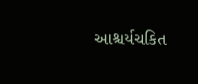આશ્ચર્યચકિત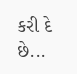કરી દે છે...